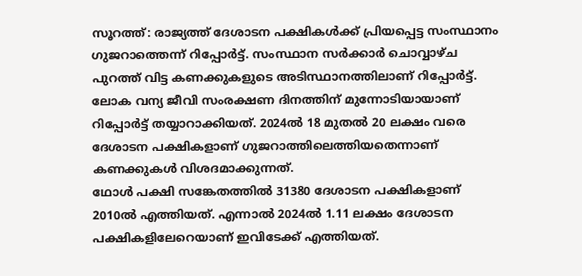സൂറത്ത്: രാജ്യത്ത് ദേശാടന പക്ഷികൾക്ക് പ്രിയപ്പെട്ട സംസ്ഥാനം ഗുജറാത്തെന്ന് റിപ്പോർട്ട്. സംസ്ഥാന സർക്കാർ ചൊവ്വാഴ്ച പുറത്ത് വിട്ട കണക്കുകളുടെ അടിസ്ഥാനത്തിലാണ് റിപ്പോർട്ട്. ലോക വന്യ ജീവി സംരക്ഷണ ദിനത്തിന് മുന്നോടിയായാണ് റിപ്പോർട്ട് തയ്യാറാക്കിയത്. 2024ൽ 18 മുതൽ 20 ലക്ഷം വരെ ദേശാടന പക്ഷികളാണ് ഗുജറാത്തിലെത്തിയതെന്നാണ് കണക്കുകൾ വിശദമാക്കുന്നത്.
ഥോൾ പക്ഷി സങ്കേതത്തിൽ 31380 ദേശാടന പക്ഷികളാണ് 2010ൽ എത്തിയത്. എന്നാൽ 2024ൽ 1.11 ലക്ഷം ദേശാടന പക്ഷികളിലേറെയാണ് ഇവിടേക്ക് എത്തിയത്.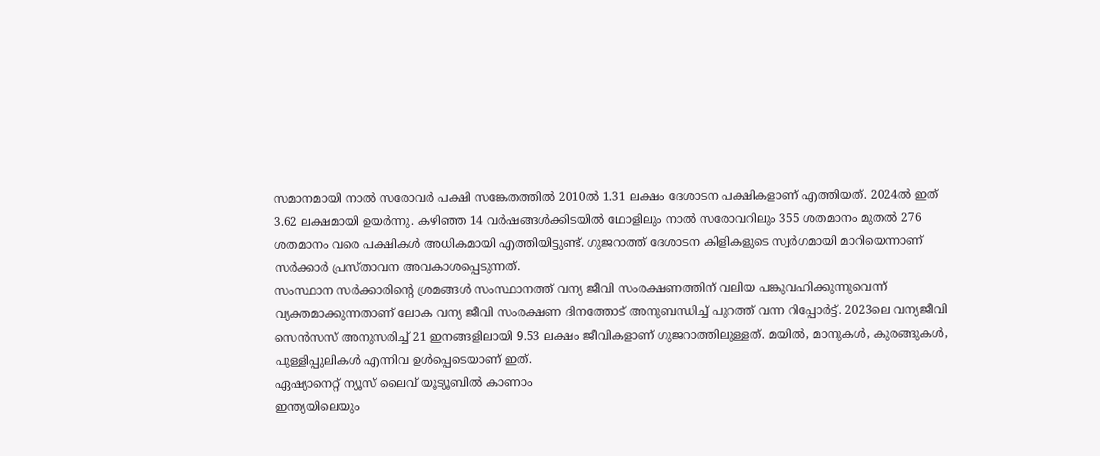സമാനമായി നാൽ സരോവർ പക്ഷി സങ്കേതത്തിൽ 2010ൽ 1.31 ലക്ഷം ദേശാടന പക്ഷികളാണ് എത്തിയത്. 2024ൽ ഇത് 3.62 ലക്ഷമായി ഉയർന്നു. കഴിഞ്ഞ 14 വർഷങ്ങൾക്കിടയിൽ ഥോളിലും നാൽ സരോവറിലും 355 ശതമാനം മുതൽ 276 ശതമാനം വരെ പക്ഷികൾ അധികമായി എത്തിയിട്ടുണ്ട്. ഗുജറാത്ത് ദേശാടന കിളികളുടെ സ്വർഗമായി മാറിയെന്നാണ് സർക്കാർ പ്രസ്താവന അവകാശപ്പെടുന്നത്.
സംസ്ഥാന സർക്കാരിന്റെ ശ്രമങ്ങൾ സംസ്ഥാനത്ത് വന്യ ജീവി സംരക്ഷണത്തിന് വലിയ പങ്കുവഹിക്കുന്നുവെന്ന് വ്യക്തമാക്കുന്നതാണ് ലോക വന്യ ജീവി സംരക്ഷണ ദിനത്തോട് അനുബന്ധിച്ച് പുറത്ത് വന്ന റിപ്പോർട്ട്. 2023ലെ വന്യജീവി സെൻസസ് അനുസരിച്ച് 21 ഇനങ്ങളിലായി 9.53 ലക്ഷം ജീവികളാണ് ഗുജറാത്തിലുള്ളത്. മയിൽ, മാനുകൾ, കുരങ്ങുകൾ, പുള്ളിപ്പുലികൾ എന്നിവ ഉൾപ്പെടെയാണ് ഇത്.
ഏഷ്യാനെറ്റ് ന്യൂസ് ലൈവ് യൂട്യൂബിൽ കാണാം
ഇന്ത്യയിലെയും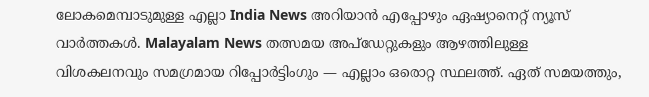ലോകമെമ്പാടുമുള്ള എല്ലാ India News അറിയാൻ എപ്പോഴും ഏഷ്യാനെറ്റ് ന്യൂസ് വാർത്തകൾ. Malayalam News തത്സമയ അപ്ഡേറ്റുകളും ആഴത്തിലുള്ള വിശകലനവും സമഗ്രമായ റിപ്പോർട്ടിംഗും — എല്ലാം ഒരൊറ്റ സ്ഥലത്ത്. ഏത് സമയത്തും,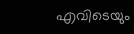എവിടെയും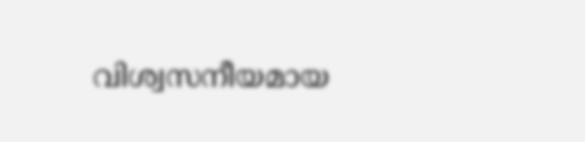വിശ്വസനീയമായ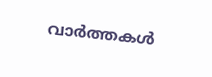വാർത്തകൾ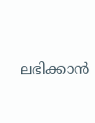ലഭിക്കാൻ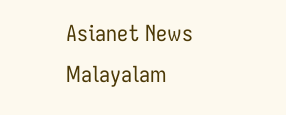Asianet News Malayalam